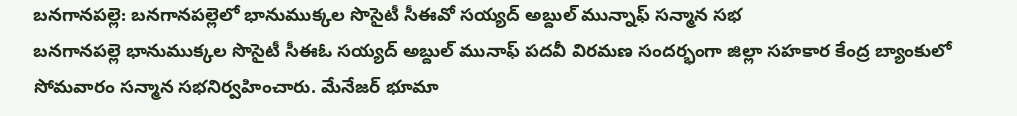బనగానపల్లె: బనగానపల్లెలో భానుముక్కల సొసైటీ సీఈవో సయ్యద్ అబ్దుల్ మున్నాఫ్ సన్మాన సభ
బనగానపల్లె భానుముక్కల సొసైటీ సీఈఓ సయ్యద్ అబ్దుల్ మునాఫ్ పదవీ విరమణ సందర్భంగా జిల్లా సహకార కేంద్ర బ్యాంకులో సోమవారం సన్మాన సభనిర్వహించారు. మేనేజర్ భూమా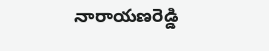నారాయణరెడ్డి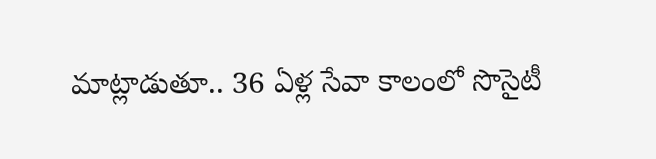మాట్లాడుతూ.. 36 ఏళ్ల సేవా కాలంలో సొసైటీ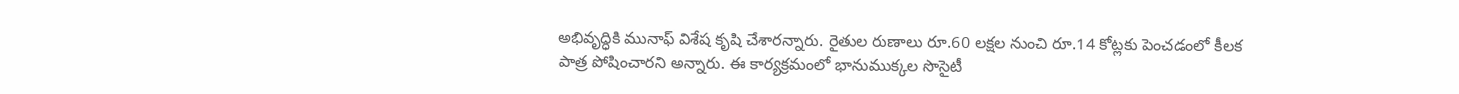అభివృద్ధికి మునాఫ్ విశేష కృషి చేశారన్నారు. రైతుల రుణాలు రూ.60 లక్షల నుంచి రూ.14 కోట్లకు పెంచడంలో కీలక పాత్ర పోషించారని అన్నారు. ఈ కార్యక్రమంలో భానుముక్కల సొసైటీ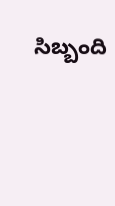సిబ్బంది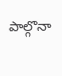పాల్గొనా